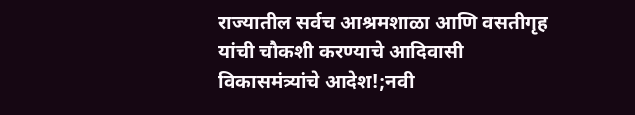राज्यातील सर्वच आश्रमशाळा आणि वसतीगृह यांची चौकशी करण्याचे आदिवासी विकासमंत्र्यांचे आदेश!;नवी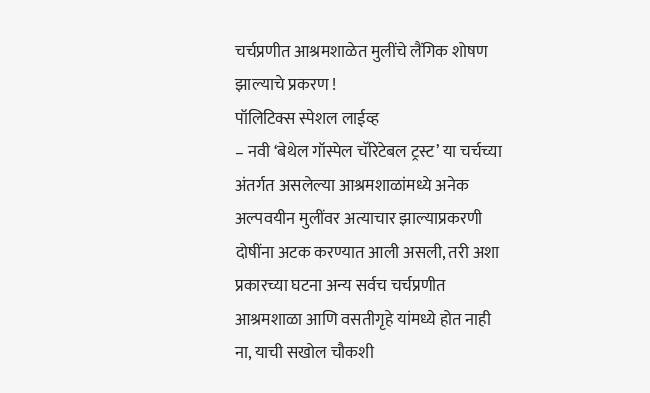चर्चप्रणीत आश्रमशाळेत मुलींचे लैंगिक शोषण झाल्याचे प्रकरण !
पॉलिटिक्स स्पेशल लाईव्ह
– नवी ‘बेथेल गॉस्पेल चॅरिटेबल ट्रस्ट’ या चर्चच्या अंतर्गत असलेल्या आश्रमशाळांमध्ये अनेक अल्पवयीन मुलींवर अत्याचार झाल्याप्रकरणी दोषींना अटक करण्यात आली असली, तरी अशा प्रकारच्या घटना अन्य सर्वच चर्चप्रणीत आश्रमशाळा आणि वसतीगृहे यांमध्ये होत नाही ना, याची सखोल चौकशी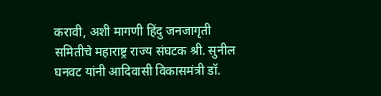करावी, अशी मागणी हिंदु जनजागृती समितीचे महाराष्ट्र राज्य संघटक श्री. सुनील घनवट यांनी आदिवासी विकासमंत्री डॉ.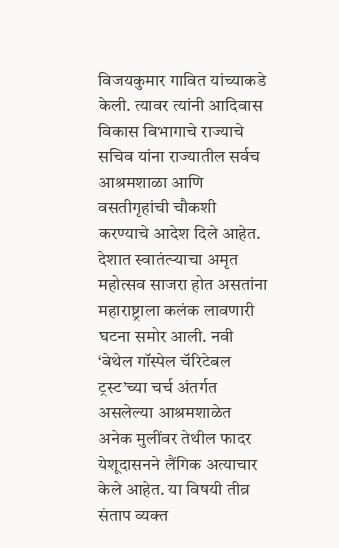विजयकुमार गावित यांच्याकडे केली. त्यावर त्यांनी आदिवास विकास विभागाचे राज्याचे सचिव यांना राज्यातील सर्वच आश्रमशाळा आणि वसतीगृहांची चौकशी करण्याचे आदेश दिले आहेत.
देशात स्वातंत्ऱ्याचा अमृत महोत्सव साजरा होत असतांना महाराष्ट्राला कलंक लावणारी घटना समोर आली. नवी ‘बेथेल गॉस्पेल चॅरिटेबल ट्रस्ट’च्या चर्च अंतर्गत असलेल्या आश्रमशाळेत अनेक मुलींवर तेथील फादर येशूदासनने लैंगिक अत्याचार केले आहेत. या विषयी तीव्र संताप व्यक्त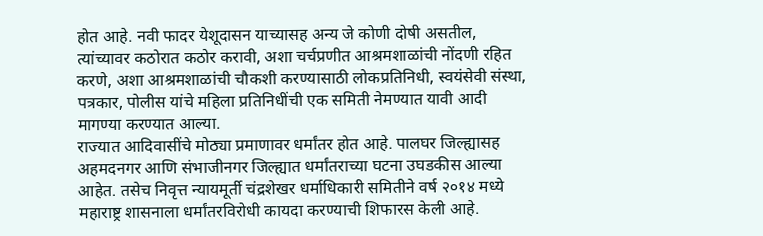होत आहे. नवी फादर येशूदासन याच्यासह अन्य जे कोणी दोषी असतील, त्यांच्यावर कठोरात कठोर करावी, अशा चर्चप्रणीत आश्रमशाळांची नोंदणी रहित करणे, अशा आश्रमशाळांची चौकशी करण्यासाठी लोकप्रतिनिधी, स्वयंसेवी संस्था, पत्रकार, पोलीस यांचे महिला प्रतिनिधींची एक समिती नेमण्यात यावी आदी मागण्या करण्यात आल्या.
राज्यात आदिवासींचे मोठ्या प्रमाणावर धर्मांतर होत आहे. पालघर जिल्ह्यासह अहमदनगर आणि संभाजीनगर जिल्ह्यात धर्मांतराच्या घटना उघडकीस आल्या आहेत. तसेच निवृत्त न्यायमूर्ती चंद्रशेखर धर्माधिकारी समितीने वर्ष २०१४ मध्ये महाराष्ट्र शासनाला धर्मांतरविरोधी कायदा करण्याची शिफारस केली आहे.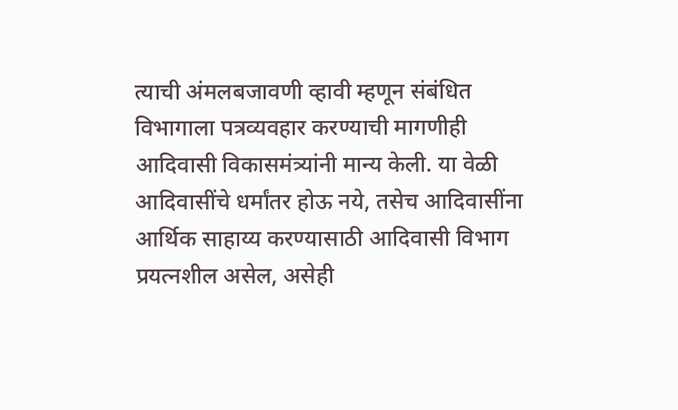त्याची अंमलबजावणी व्हावी म्हणून संबंधित विभागाला पत्रव्यवहार करण्याची मागणीही आदिवासी विकासमंत्र्यांनी मान्य केली. या वेळी आदिवासींचे धर्मांतर होऊ नये, तसेच आदिवासींना आर्थिक साहाय्य करण्यासाठी आदिवासी विभाग प्रयत्नशील असेल, असेही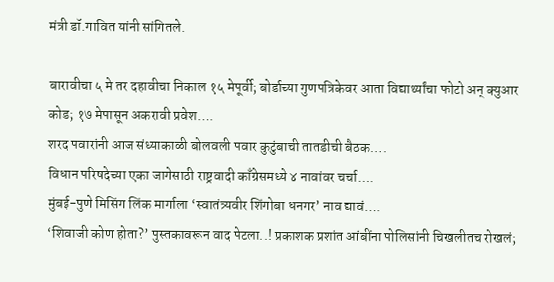मंत्री डॉ.गावित यांनी सांगितले.

बारावीचा ५ मे तर दहावीचा निकाल १५ मेपूर्वी; बोर्डाच्या गुणपत्रिकेवर आता विद्यार्थ्यांचा फोटो अन् क्युआर कोड; १७ मेपासून अकरावी प्रवेश….
शरद पवारांनी आज संध्याकाळी बोलवली पवार कुटुंबाची तातडीची बैठक….
विधान परिषदेच्या एका जागेसाठी राष्ट्रवादी काँग्रेसमध्ये ४ नावांवर चर्चा….
मुंबई-पुणे मिसिंग लिंक मार्गाला ‘स्वातंत्र्यवीर शिंगोबा धनगर’ नाव द्यावं….
‘शिवाजी कोण होता?’ पुस्तकावरून वाद पेटला..! प्रकाशक प्रशांत आंबींना पोलिसांनी चिखलीतच रोखलं;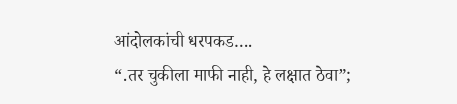आंदोलकांची धरपकड….
“.तर चुकीला माफी नाही, हे लक्षात ठेवा”;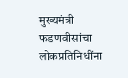मुख्यमंत्री फडणवीसांचा लोकप्रतिनिधींना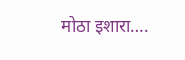मोठा इशारा….